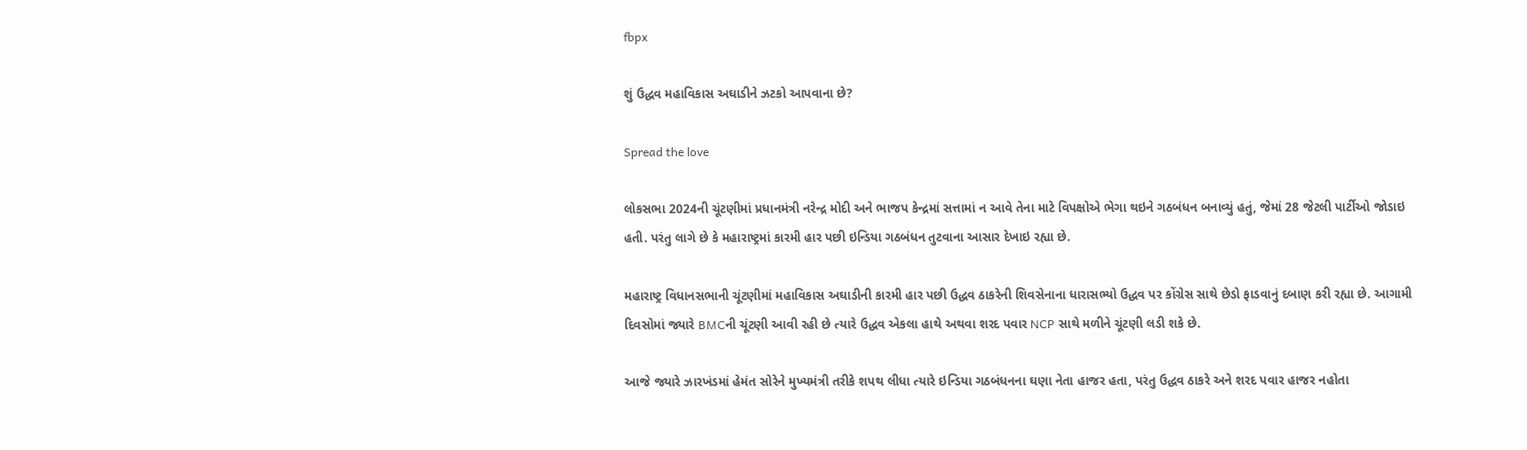fbpx

શું ઉદ્ધવ મહાવિકાસ અઘાડીને ઝટકો આપવાના છે?

Spread the love

લોકસભા 2024ની ચૂંટણીમાં પ્રધાનમંત્રી નરેન્દ્ર મોદી અને ભાજપ કેન્દ્રમાં સત્તામાં ન આવે તેના માટે વિપક્ષોએ ભેગા થઇને ગઠબંધન બનાવ્યું હતું, જેમાં 28 જેટલી પાર્ટીઓ જોડાઇ હતી. પરંતુ લાગે છે કે મહારાષ્ટ્રમાં કારમી હાર પછી ઇન્ડિયા ગઠબંધન તુટવાના આસાર દેખાઇ રહ્યા છે.

મહારાષ્ટ્ર વિધાનસભાની ચૂંટણીમાં મહાવિકાસ અઘાડીની કારમી હાર પછી ઉદ્ધવ ઠાકરેની શિવસેનાના ધારાસભ્યો ઉદ્ધવ પર કોંગ્રેસ સાથે છેડો ફાડવાનું દબાણ કરી રહ્યા છે. આગામી દિવસોમાં જ્યારે BMCની ચૂંટણી આવી રહી છે ત્યારે ઉદ્ધવ એકલા હાથે અથવા શરદ પવાર NCP સાથે મળીને ચૂંટણી લડી શકે છે.

આજે જ્યારે ઝારખંડમાં હેમંત સોરેને મુખ્યમંત્રી તરીકે શપથ લીધા ત્યારે ઇન્ડિયા ગઠબંધનના ઘણા નેતા હાજર હતા, પરંતુ ઉદ્ધવ ઠાકરે અને શરદ પવાર હાજર નહોતા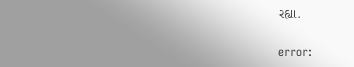રહ્યા.

error: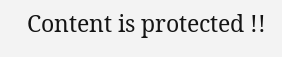Content is protected !!